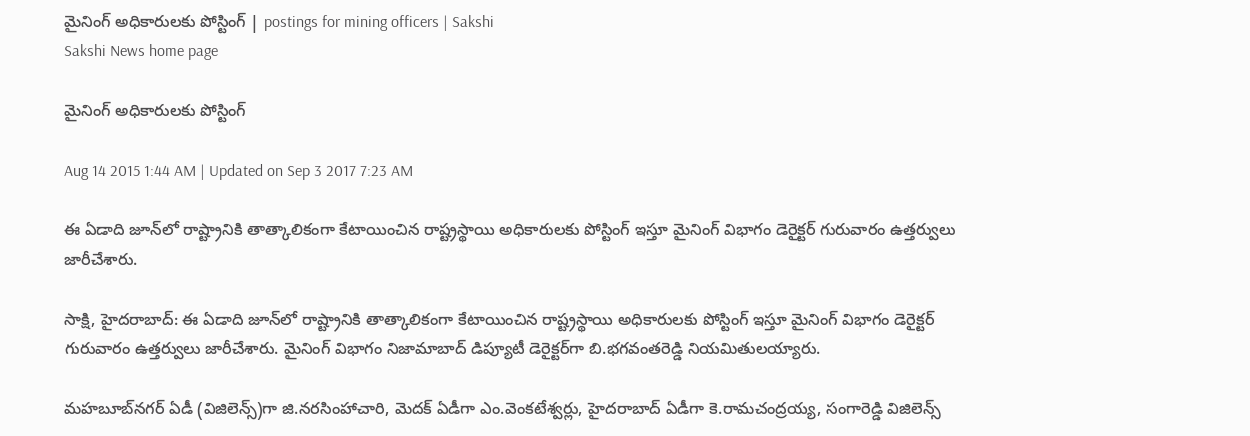మైనింగ్ అధికారులకు పోస్టింగ్ | postings for mining officers | Sakshi
Sakshi News home page

మైనింగ్ అధికారులకు పోస్టింగ్

Aug 14 2015 1:44 AM | Updated on Sep 3 2017 7:23 AM

ఈ ఏడాది జూన్‌లో రాష్ట్రానికి తాత్కాలికంగా కేటాయించిన రాష్ట్రస్థాయి అధికారులకు పోస్టింగ్ ఇస్తూ మైనింగ్ విభాగం డెరైక్టర్ గురువారం ఉత్తర్వులు జారీచేశారు.

సాక్షి, హైదరాబాద్: ఈ ఏడాది జూన్‌లో రాష్ట్రానికి తాత్కాలికంగా కేటాయించిన రాష్ట్రస్థాయి అధికారులకు పోస్టింగ్ ఇస్తూ మైనింగ్ విభాగం డెరైక్టర్ గురువారం ఉత్తర్వులు జారీచేశారు. మైనింగ్ విభాగం నిజామాబాద్ డిప్యూటీ డెరైక్టర్‌గా బి.భగవంతరెడ్డి నియమితులయ్యారు.

మహబూబ్‌నగర్ ఏడీ (విజిలెన్స్)గా జి.నరసింహాచారి, మెదక్ ఏడీగా ఎం.వెంకటేశ్వర్లు, హైదరాబాద్ ఏడీగా కె.రామచంద్రయ్య, సంగారెడ్డి విజిలెన్స్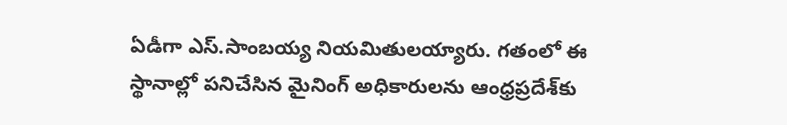ఏడీగా ఎస్.సాంబయ్య నియమితులయ్యారు. గతంలో ఈ స్థానాల్లో పనిచేసిన మైనింగ్ అధికారులను ఆంధ్రప్రదేశ్‌కు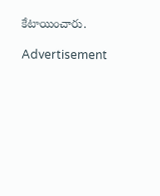కేటాయించారు.

Advertisement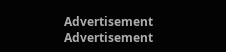Advertisement
Advertisement